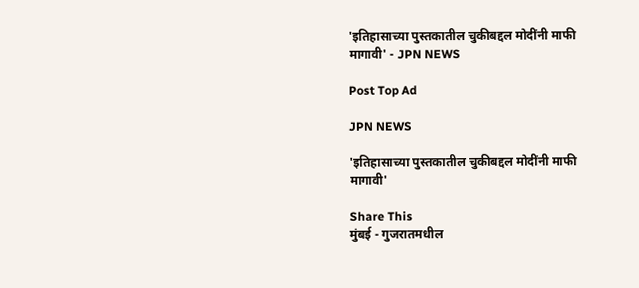'इतिहासाच्या पुस्तकातील चुकीबद्दल मोदींनी माफी मागावी' - JPN NEWS

Post Top Ad

JPN NEWS

'इतिहासाच्या पुस्तकातील चुकीबद्दल मोदींनी माफी मागावी'

Share This
मुंबई - गुजरातमधील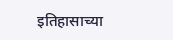इतिहासाच्या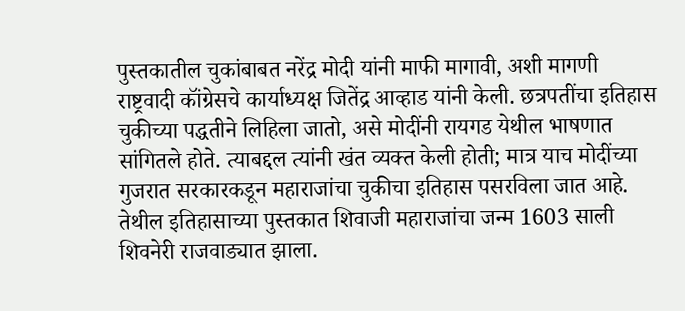पुस्तकातील चुकांबाबत नरेंद्र मोदी यांनी माफी मागावी, अशी मागणी राष्ट्रवादी कॉंग्रेसचे कार्याध्यक्ष जितेंद्र आव्हाड यांनी केली. छत्रपतींचा इतिहास चुकीच्या पद्धतीने लिहिला जातो, असे मोदींनी रायगड येथील भाषणात सांगितले होते. त्याबद्दल त्यांनी खंत व्यक्त केली होती; मात्र याच मोदींच्या गुजरात सरकारकडून महाराजांचा चुकीचा इतिहास पसरविला जात आहे. तेथील इतिहासाच्या पुस्तकात शिवाजी महाराजांचा जन्म 1603 साली शिवनेरी राजवाड्यात झाला.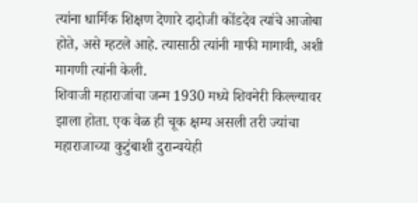त्यांना धार्मिक शिक्षण देणारे दादोजी कोंडदेव त्यांचे आजोबा होते, असे म्हटले आहे. त्यासाठी त्यांनी माफी मागावी, अशी मागणी त्यांनी केली.
शिवाजी महाराजांचा जन्म 1930 मध्ये शिवनेरी किल्ल्यावर झाला होता. एक वेळ ही चूक क्षम्य असली तरी ज्यांचा महाराजाच्या कुटुंबाशी दुरान्वयेही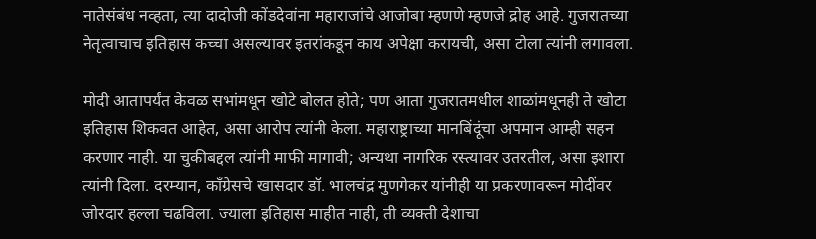नातेसंबंध नव्हता, त्या दादोजी कोंडदेवांना महाराजांचे आजोबा म्हणणे म्हणजे द्रोह आहे. गुजरातच्या नेतृत्वाचाच इतिहास कच्चा असल्यावर इतरांकडून काय अपेक्षा करायची, असा टोला त्यांनी लगावला.

मोदी आतापर्यंत केवळ सभांमधून खोटे बोलत होते; पण आता गुजरातमधील शाळांमधूनही ते खोटा इतिहास शिकवत आहेत, असा आरोप त्यांनी केला. महाराष्ट्राच्या मानबिंदूंचा अपमान आम्ही सहन करणार नाही. या चुकीबद्दल त्यांनी माफी मागावी; अन्यथा नागरिक रस्त्यावर उतरतील, असा इशारा त्यांनी दिला. दरम्यान, कॉंग्रेसचे खासदार डॉ. भालचंद्र मुणगेकर यांनीही या प्रकरणावरून मोदींवर जोरदार हल्ला चढविला. ज्याला इतिहास माहीत नाही, ती व्यक्‍ती देशाचा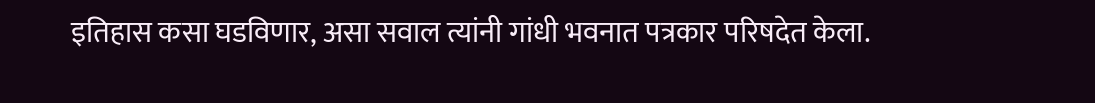इतिहास कसा घडविणार, असा सवाल त्यांनी गांधी भवनात पत्रकार परिषदेत केला.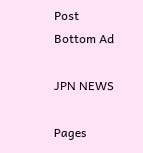Post Bottom Ad

JPN NEWS

Pages